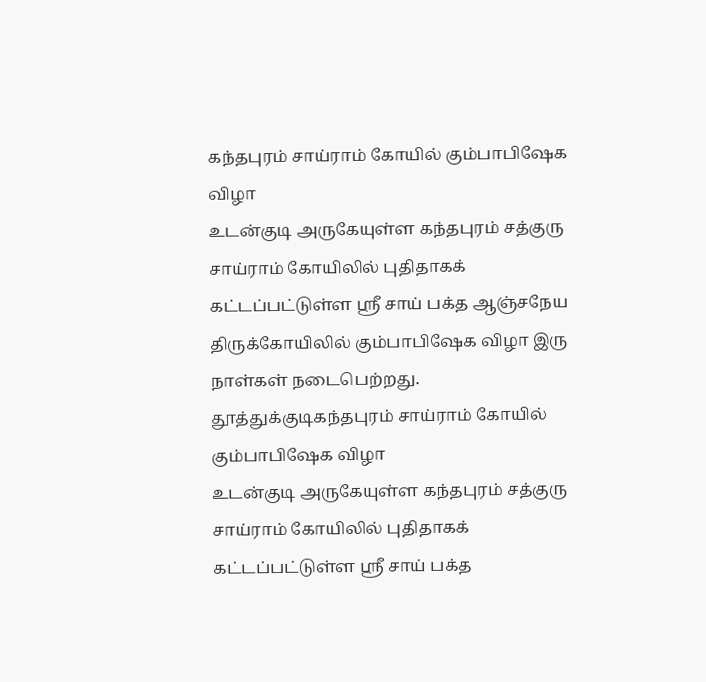கந்தபுரம் சாய்ராம் கோயில் கும்பாபிஷேக விழா
உடன்குடி அருகேயுள்ள கந்தபுரம் சத்குரு சாய்ராம் கோயிலில் புதிதாகக் கட்டப்பட்டுள்ள ஸ்ரீ சாய் பக்த ஆஞ்சநேய திருக்கோயிலில் கும்பாபிஷேக விழா இரு நாள்கள் நடைபெற்றது.
தூத்துக்குடிகந்தபுரம் சாய்ராம் கோயில் கும்பாபிஷேக விழா
உடன்குடி அருகேயுள்ள கந்தபுரம் சத்குரு சாய்ராம் கோயிலில் புதிதாகக் கட்டப்பட்டுள்ள ஸ்ரீ சாய் பக்த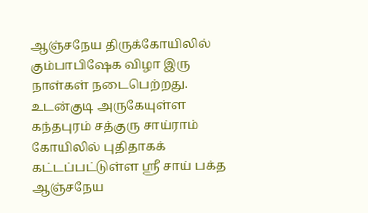ஆஞ்சநேய திருக்கோயிலில் கும்பாபிஷேக விழா இரு நாள்கள் நடைபெற்றது.
உடன்குடி அருகேயுள்ள கந்தபுரம் சத்குரு சாய்ராம் கோயிலில் புதிதாகக் கட்டப்பட்டுள்ள ஸ்ரீ சாய் பக்த ஆஞ்சநேய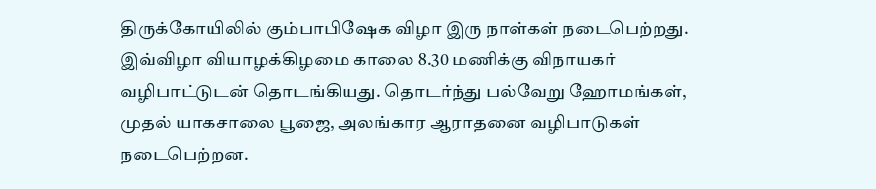திருக்கோயிலில் கும்பாபிஷேக விழா இரு நாள்கள் நடைபெற்றது.
இவ்விழா வியாழக்கிழமை காலை 8.30 மணிக்கு விநாயகர் வழிபாட்டுடன் தொடங்கியது. தொடர்ந்து பல்வேறு ஹோமங்கள், முதல் யாகசாலை பூஜை, அலங்கார ஆராதனை வழிபாடுகள் நடைபெற்றன.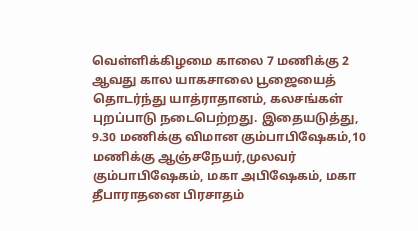வெள்ளிக்கிழமை காலை 7 மணிக்கு 2 ஆவது கால யாகசாலை பூஜையைத் தொடர்ந்து யாத்ராதானம், கலசங்கள் புறப்பாடு நடைபெற்றது. இதையடுத்து, 9.30 மணிக்கு விமான கும்பாபிஷேகம்,10 மணிக்கு ஆஞ்சநேயர்,முலவர் கும்பாபிஷேகம், மகா அபிஷேகம், மகா தீபாராதனை பிரசாதம்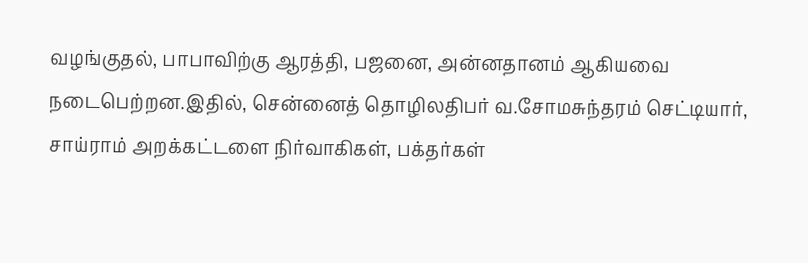வழங்குதல், பாபாவிற்கு ஆரத்தி, பஜனை, அன்னதானம் ஆகியவை நடைபெற்றன.இதில், சென்னைத் தொழிலதிபர் வ.சோமசுந்தரம் செட்டியார், சாய்ராம் அறக்கட்டளை நிர்வாகிகள், பக்தர்கள்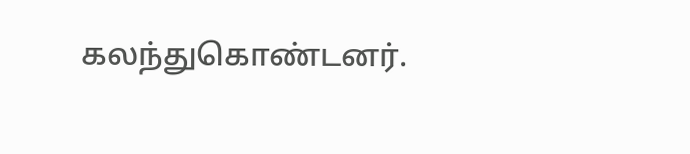கலந்துகொண்டனர்.